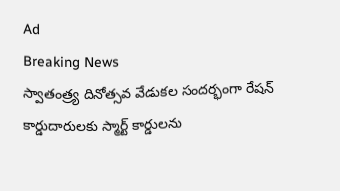Ad
Breaking News
స్వాతంత్ర్య దినోత్సవ వేడుకల సందర్భంగా రేషన్ కార్డుదారులకు స్మార్ట్ కార్డులను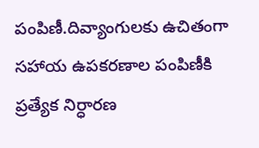పంపిణీ.దివ్యాంగులకు ఉచితంగా సహాయ ఉపకరణాల పంపిణీకి ప్రత్యేక నిర్ధారణ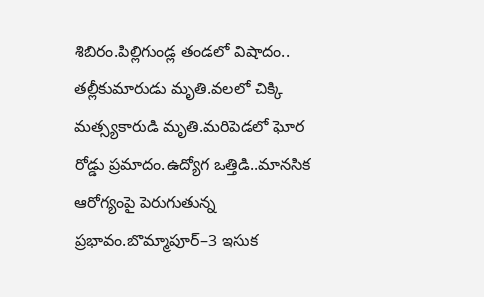శిబిరం.పిల్లిగుండ్ల తండలో విషాదం.. తల్లీకుమారుడు మృతి.వలలో చిక్కి మత్స్యకారుడి మృతి.మరిపెడలో ఘోర రోడ్డు ప్రమాదం.ఉద్యోగ ఒత్తిడి..మానసిక ఆరోగ్యంపై పెరుగుతున్న ప్రభావం.బొమ్మాపూర్–3 ఇసుక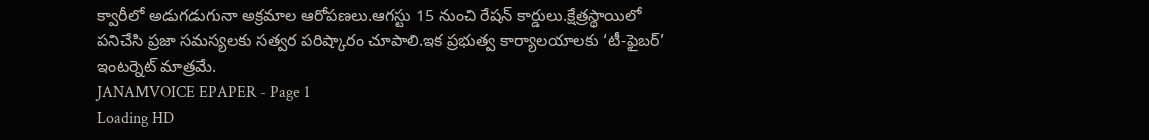క్వారీలో అడుగడుగునా అక్రమాల ఆరోపణలు.ఆగస్టు 15 నుంచి రేషన్ కార్డులు.క్షేత్రస్థాయిలో పనిచేసి ప్రజా సమస్యలకు సత్వర పరిష్కారం చూపాలి.ఇక ప్రభుత్వ కార్యాలయాలకు ‘టీ-ఫైబర్’ ఇంటర్నెట్ మాత్రమే.
JANAMVOICE EPAPER - Page 1
Loading HD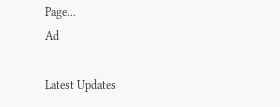Page...
Ad

Latest Updates